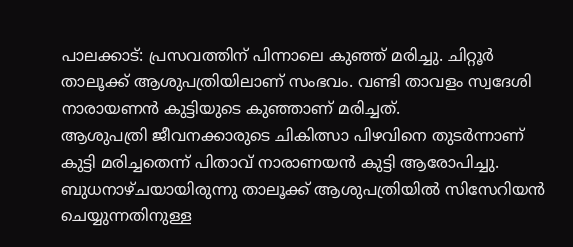പാലക്കാട്: പ്രസവത്തിന് പിന്നാലെ കുഞ്ഞ് മരിച്ചു. ചിറ്റൂർ താലൂക്ക് ആശുപത്രിയിലാണ് സംഭവം. വണ്ടി താവളം സ്വദേശി നാരായണൻ കുട്ടിയുടെ കുഞ്ഞാണ് മരിച്ചത്.
ആശുപത്രി ജീവനക്കാരുടെ ചികിത്സാ പിഴവിനെ തുടർന്നാണ് കുട്ടി മരിച്ചതെന്ന് പിതാവ് നാരാണയൻ കുട്ടി ആരോപിച്ചു.
ബുധനാഴ്ചയായിരുന്നു താലൂക്ക് ആശുപത്രിയിൽ സിസേറിയൻ ചെയ്യുന്നതിനുള്ള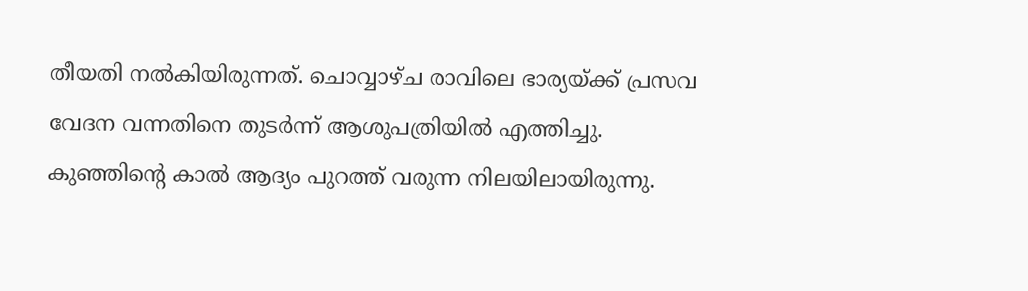തീയതി നൽകിയിരുന്നത്. ചൊവ്വാഴ്ച രാവിലെ ഭാര്യയ്ക്ക് പ്രസവ വേദന വന്നതിനെ തുടർന്ന് ആശുപത്രിയിൽ എത്തിച്ചു.
കുഞ്ഞിന്റെ കാൽ ആദ്യം പുറത്ത് വരുന്ന നിലയിലായിരുന്നു.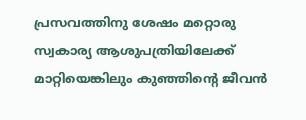പ്രസവത്തിനു ശേഷം മറ്റൊരു സ്വകാര്യ ആശുപത്രിയിലേക്ക് മാറ്റിയെങ്കിലും കുഞ്ഞിന്റെ ജീവൻ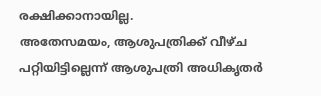രക്ഷിക്കാനായില്ല.
അതേസമയം, ആശുപത്രിക്ക് വീഴ്ച പറ്റിയിട്ടില്ലെന്ന് ആശുപത്രി അധികൃതർ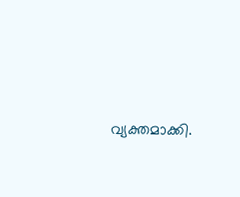വ്യക്തമാക്കി.